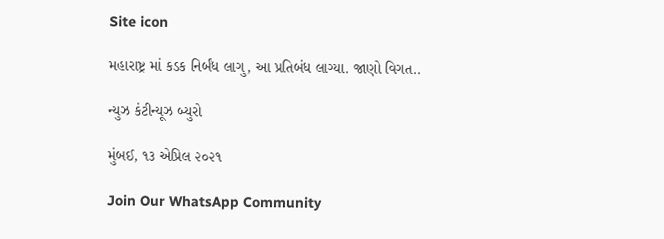Site icon

મહારાષ્ટ્ર માં કડક નિર્બંધ લાગુ, આ પ્રતિબંધ લાગ્યા. જાણો વિગત..

ન્યુઝ કંટીન્યૂઝ બ્યુરો

મુંબઈ, ૧૩ એપ્રિલ ૨૦૨૧

Join Our WhatsApp Community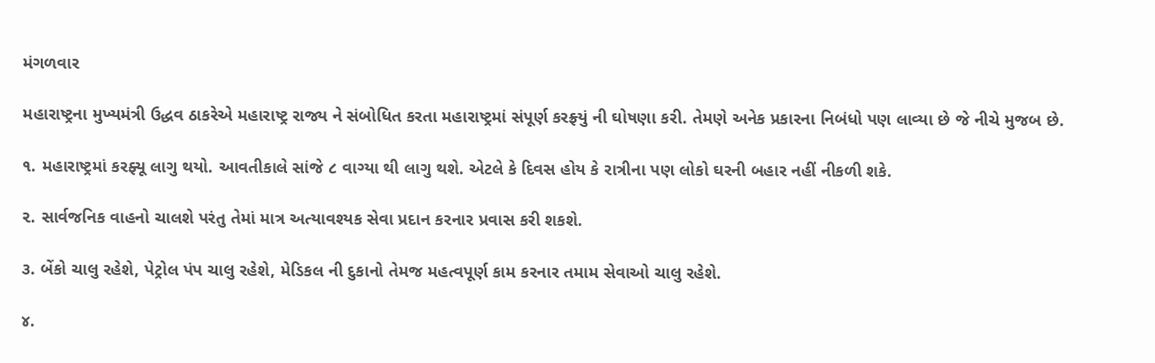મંગળવાર

મહારાષ્ટ્રના મુખ્યમંત્રી ઉદ્ધવ ઠાકરેએ મહારાષ્ટ્ર રાજ્ય ને સંબોધિત કરતા મહારાષ્ટ્રમાં સંપૂર્ણ કરફ્ર્યું ની ઘોષણા કરી. તેમણે અનેક પ્રકારના નિબંધો પણ લાવ્યા છે જે નીચે મુજબ છે.

૧. મહારાષ્ટ્રમાં કરફ્યૂ લાગુ થયો. આવતીકાલે સાંજે ૮ વાગ્યા થી લાગુ થશે. એટલે કે દિવસ હોય કે રાત્રીના પણ લોકો ઘરની બહાર નહીં નીકળી શકે.

૨. સાર્વજનિક વાહનો ચાલશે પરંતુ તેમાં માત્ર અત્યાવશ્યક સેવા પ્રદાન કરનાર પ્રવાસ કરી શકશે.

૩. બેંકો ચાલુ રહેશે, પેટ્રોલ પંપ ચાલુ રહેશે, મેડિકલ ની દુકાનો તેમજ મહત્વપૂર્ણ કામ કરનાર તમામ સેવાઓ ચાલુ રહેશે.

૪.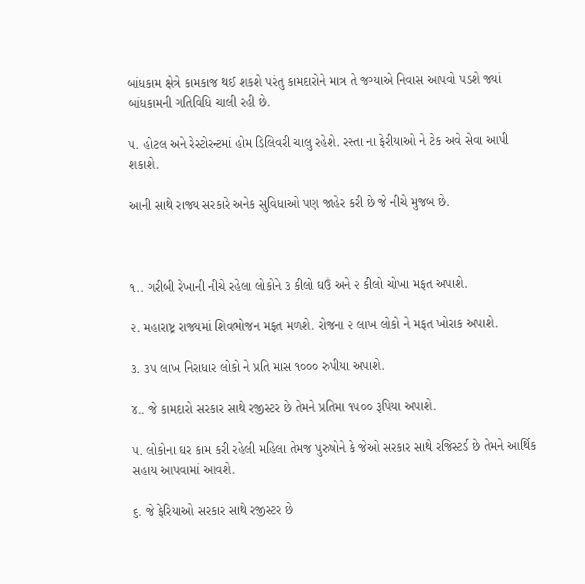બાંધકામ ક્ષેત્રે કામકાજ થઈ શકશે પરંતુ કામદારોને માત્ર તે જગ્યાએ નિવાસ આપવો પડશે જ્યાં બાંધકામની ગતિવિધિ ચાલી રહી છે.

૫. હોટલ અને રેસ્ટોરન્ટમાં હોમ ડિલિવરી ચાલુ રહેશે. રસ્તા ના ફેરીયાઓ ને ટેક અવે સેવા આપી શકાશે.

આની સાથે રાજ્ય સરકારે અનેક સુવિધાઓ પણ જાહેર કરી છે જે નીચે મુજબ છે.



૧.. ગરીબી રેખાની નીચે રહેલા લોકોને ૩ કીલો ઘઉં અને ૨ કીલો ચોખા મફત અપાશે.

૨. મહારાષ્ટ્ર રાજ્યમાં શિવભોજન મફત મળશે. રોજના ૨ લાખ લોકો ને મફત ખોરાક અપાશે.

૩. ૩૫ લાખ નિરાધાર લોકો ને પ્રતિ માસ ૧૦૦૦ રુપીયા અપાશે.

૪.. જે કામદારો સરકાર સાથે રજીસ્ટર છે તેમને પ્રતિમા ૧૫૦૦ રૂપિયા અપાશે.

૫. લોકોના ઘર કામ કરી રહેલી મહિલા તેમજ પુરુષોને કે જેઓ સરકાર સાથે રજિસ્ટર્ડ છે તેમને આર્થિક સહાય આપવામાં આવશે.

૬. જે ફેરિયાઓ સરકાર સાથે રજીસ્ટર છે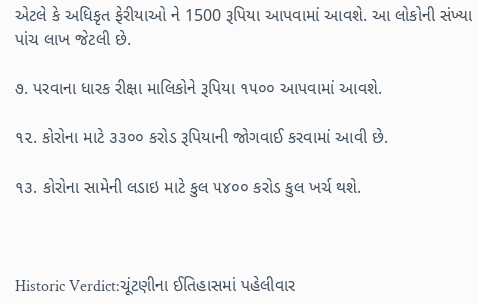એટલે કે અધિકૃત ફેરીયાઓ ને 1500 રૂપિયા આપવામાં આવશે. આ લોકોની સંખ્યા પાંચ લાખ જેટલી છે.

૭. પરવાના ધારક રીક્ષા માલિકોને રૂપિયા ૧૫૦૦ આપવામાં આવશે.

૧૨. કોરોના માટે ૩૩૦૦ કરોડ રૂપિયાની જોગવાઈ કરવામાં આવી છે.

૧૩. કોરોના સામેની લડાઇ માટે કુલ ૫૪૦૦ કરોડ કુલ ખર્ચ થશે.



Historic Verdict:ચૂંટણીના ઈતિહાસમાં પહેલીવાર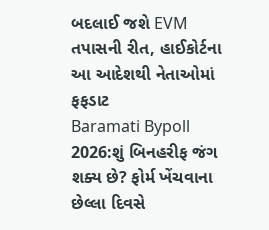બદલાઈ જશે EVM તપાસની રીત, હાઈકોર્ટના આ આદેશથી નેતાઓમાં ફફડાટ
Baramati Bypoll 2026:શું બિનહરીફ જંગ શક્ય છે? ફોર્મ ખેંચવાના છેલ્લા દિવસે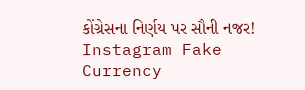કોંગ્રેસના નિર્ણય પર સૌની નજર!
Instagram Fake Currency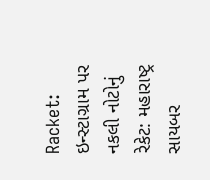Racket: ઇન્સ્ટાગ્રામ પર નકલી નોટોનું રેકેટ: મહારાષ્ટ્ર સાયબર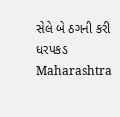સેલે બે ઠગની કરી ધરપકડ
Maharashtra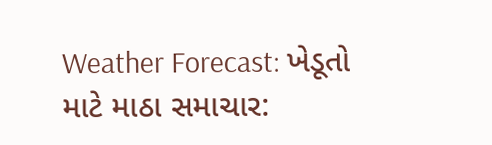Weather Forecast: ખેડૂતો માટે માઠા સમાચાર: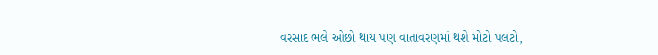વરસાદ ભલે ઓછો થાય પણ વાતાવરણમાં થશે મોટો પલટો,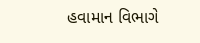હવામાન વિભાગે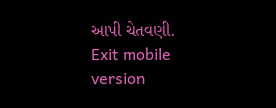આપી ચેતવણી.
Exit mobile version